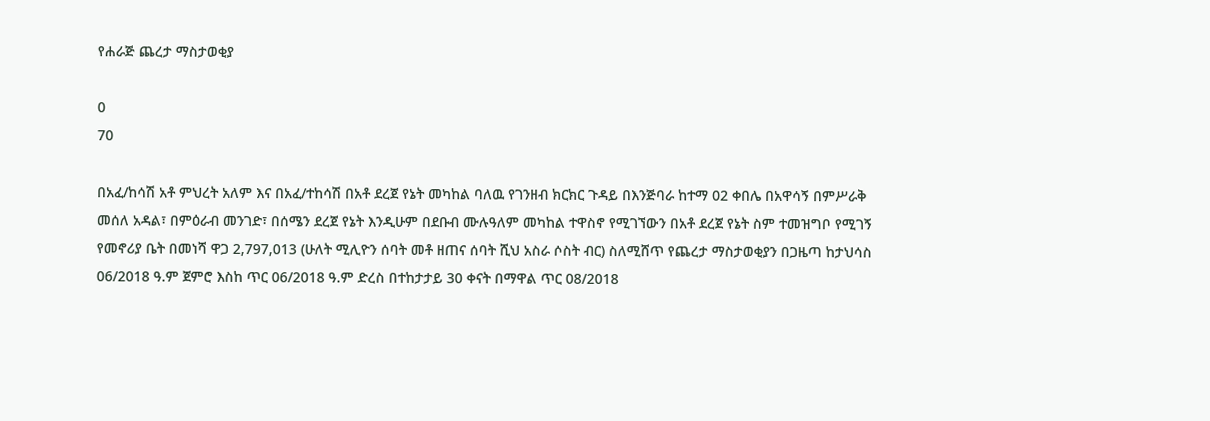የሐራጅ ጨረታ ማስታወቂያ

0
70

በአፈ/ከሳሽ አቶ ምህረት አለም እና በአፈ/ተከሳሽ በአቶ ደረጀ የኔት መካከል ባለዉ የገንዘብ ክርክር ጉዳይ በእንጅባራ ከተማ 02 ቀበሌ በአዋሳኝ በምሥራቅ መሰለ አዳል፣ በምዕራብ መንገድ፣ በሰሜን ደረጀ የኔት እንዲሁም በደቡብ ሙሉዓለም መካከል ተዋስኖ የሚገኘውን በአቶ ደረጀ የኔት ስም ተመዝግቦ የሚገኝ የመኖሪያ ቤት በመነሻ ዋጋ 2,797,013 (ሁለት ሚሊዮን ሰባት መቶ ዘጠና ሰባት ሺህ አስራ ሶስት ብር) ስለሚሸጥ የጨረታ ማስታወቂያን በጋዜጣ ከታህሳስ 06/2018 ዓ.ም ጀምሮ እስከ ጥር 06/2018 ዓ.ም ድረስ በተከታታይ 30 ቀናት በማዋል ጥር 08/2018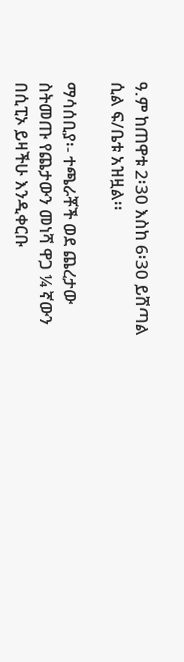ዓ.ም ከጠዋቱ 2፡30 እስከ 6፡30 ይሸጣል ሲል ፍ/ቤቱ አዝዟል፡፡

ማሳሰቢያ፡- ተጫራቾች ወደ ጨረታው ስትመጡ የጨታውን መነሻ ዋጋ ¼ ኛውን በሲፒኦ ይዛችሁ እንዲቀርቡ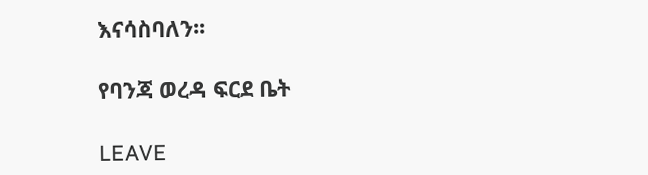እናሳስባለን፡፡

የባንጃ ወረዳ ፍርደ ቤት

LEAVE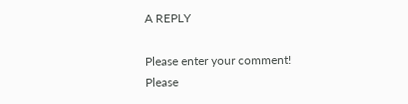A REPLY

Please enter your comment!
Please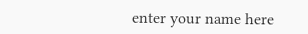enter your name here